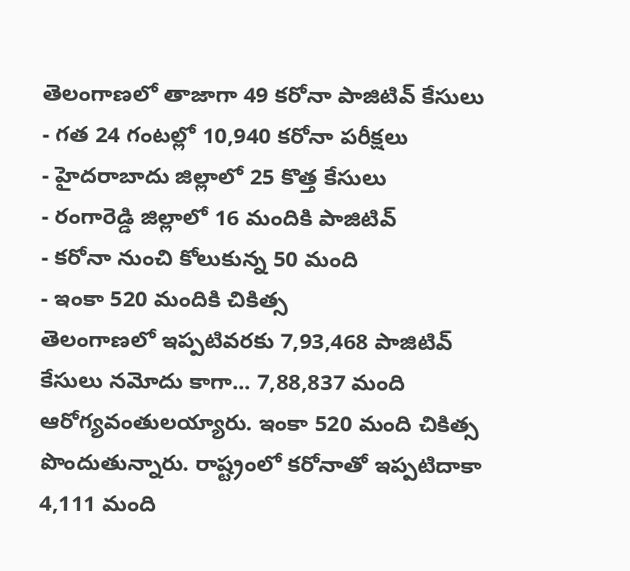తెలంగాణలో తాజాగా 49 కరోనా పాజిటివ్ కేసులు
- గత 24 గంటల్లో 10,940 కరోనా పరీక్షలు
- హైదరాబాదు జిల్లాలో 25 కొత్త కేసులు
- రంగారెడ్డి జిల్లాలో 16 మందికి పాజిటివ్
- కరోనా నుంచి కోలుకున్న 50 మంది
- ఇంకా 520 మందికి చికిత్స
తెలంగాణలో ఇప్పటివరకు 7,93,468 పాజిటివ్ కేసులు నమోదు కాగా... 7,88,837 మంది ఆరోగ్యవంతులయ్యారు. ఇంకా 520 మంది చికిత్స పొందుతున్నారు. రాష్ట్రంలో కరోనాతో ఇప్పటిదాకా 4,111 మంది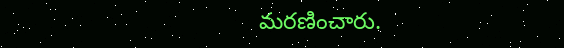మరణించారు.